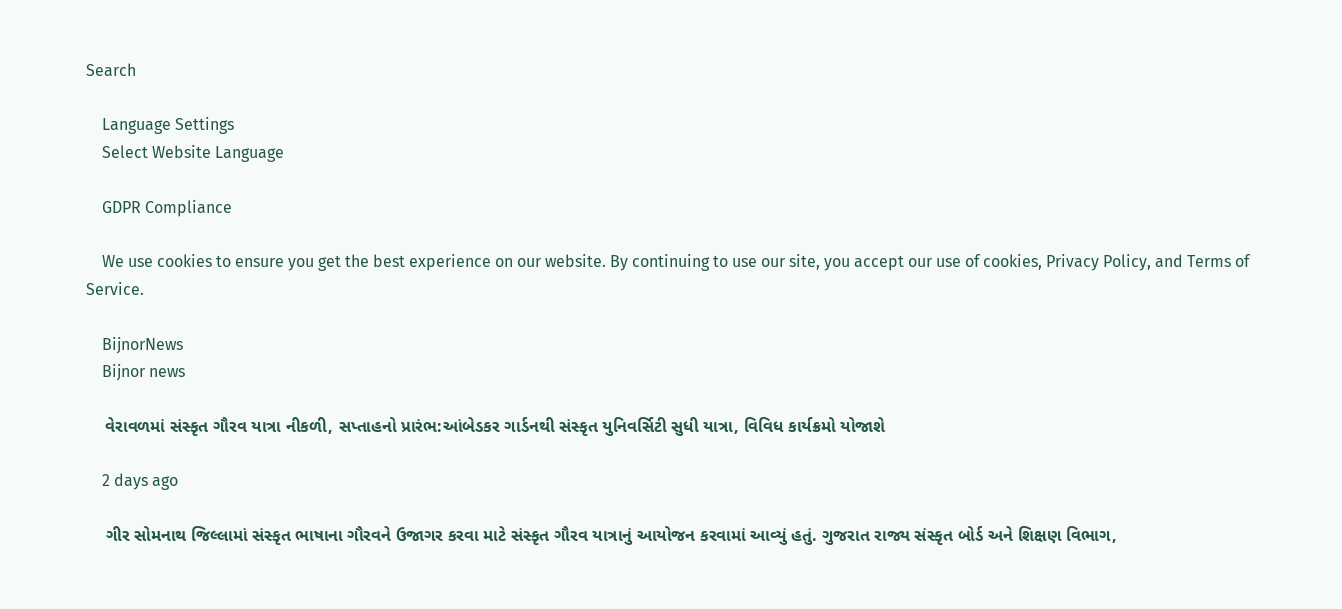Search

    Language Settings
    Select Website Language

    GDPR Compliance

    We use cookies to ensure you get the best experience on our website. By continuing to use our site, you accept our use of cookies, Privacy Policy, and Terms of Service.

    BijnorNews
    Bijnor news

    વેરાવળમાં સંસ્કૃત ગૌરવ યાત્રા નીકળી, સપ્તાહનો પ્રારંભ:આંબેડકર ગાર્ડનથી સંસ્કૃત યુનિવર્સિટી સુધી યાત્રા, વિવિધ કાર્યક્રમો યોજાશે

    2 days ago

    ગીર સોમનાથ જિલ્લામાં સંસ્કૃત ભાષાના ગૌરવને ઉજાગર કરવા માટે સંસ્કૃત ગૌરવ યાત્રાનું આયોજન કરવામાં આવ્યું હતું. ગુજરાત રાજ્ય સંસ્કૃત બોર્ડ અને શિક્ષણ વિભાગ,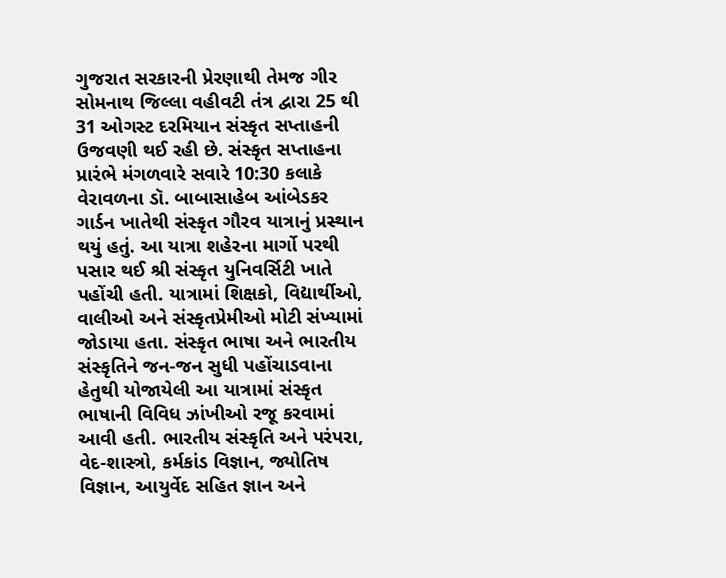ગુજરાત સરકારની પ્રેરણાથી તેમજ ગીર સોમનાથ જિલ્લા વહીવટી તંત્ર દ્વારા 25 થી 31 ઓગસ્ટ દરમિયાન સંસ્કૃત સપ્તાહની ઉજવણી થઈ રહી છે. સંસ્કૃત સપ્તાહના પ્રારંભે મંગળવારે સવારે 10:30 કલાકે વેરાવળના ડૉ. બાબાસાહેબ આંબેડકર ગાર્ડન ખાતેથી સંસ્કૃત ગૌરવ યાત્રાનું પ્રસ્થાન થયું હતું. આ યાત્રા શહેરના માર્ગો પરથી પસાર થઈ શ્રી સંસ્કૃત યુનિવર્સિટી ખાતે પહોંચી હતી. યાત્રામાં શિક્ષકો, વિદ્યાર્થીઓ, વાલીઓ અને સંસ્કૃતપ્રેમીઓ મોટી સંખ્યામાં જોડાયા હતા. સંસ્કૃત ભાષા અને ભારતીય સંસ્કૃતિને જન-જન સુધી પહોંચાડવાના હેતુથી યોજાયેલી આ યાત્રામાં સંસ્કૃત ભાષાની વિવિધ ઝાંખીઓ રજૂ કરવામાં આવી હતી. ભારતીય સંસ્કૃતિ અને પરંપરા, વેદ-શાસ્ત્રો, કર્મકાંડ વિજ્ઞાન, જ્યોતિષ વિજ્ઞાન, આયુર્વેદ સહિત જ્ઞાન અને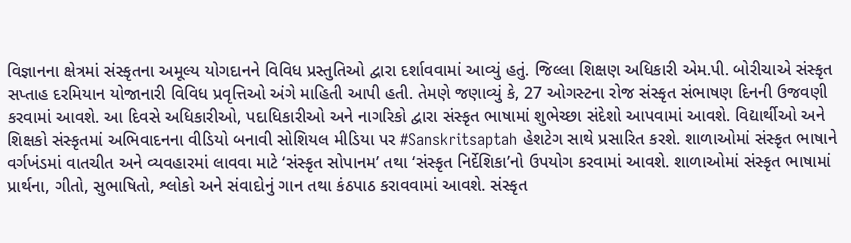વિજ્ઞાનના ક્ષેત્રમાં સંસ્કૃતના અમૂલ્ય યોગદાનને વિવિધ પ્રસ્તુતિઓ દ્વારા દર્શાવવામાં આવ્યું હતું. જિલ્લા શિક્ષણ અધિકારી એમ.પી. બોરીચાએ સંસ્કૃત સપ્તાહ દરમિયાન યોજાનારી વિવિધ પ્રવૃત્તિઓ અંગે માહિતી આપી હતી. તેમણે જણાવ્યું કે, 27 ઓગસ્ટના રોજ સંસ્કૃત સંભાષણ દિનની ઉજવણી કરવામાં આવશે. આ દિવસે અધિકારીઓ, પદાધિકારીઓ અને નાગરિકો દ્વારા સંસ્કૃત ભાષામાં શુભેચ્છા સંદેશો આપવામાં આવશે. વિદ્યાર્થીઓ અને શિક્ષકો સંસ્કૃતમાં અભિવાદનના વીડિયો બનાવી સોશિયલ મીડિયા પર #Sanskritsaptah હેશટેગ સાથે પ્રસારિત કરશે. શાળાઓમાં સંસ્કૃત ભાષાને વર્ગખંડમાં વાતચીત અને વ્યવહારમાં લાવવા માટે ‘સંસ્કૃત સોપાનમ’ તથા ‘સંસ્કૃત નિર્દેશિકા’નો ઉપયોગ કરવામાં આવશે. શાળાઓમાં સંસ્કૃત ભાષામાં પ્રાર્થના, ગીતો, સુભાષિતો, શ્લોકો અને સંવાદોનું ગાન તથા કંઠપાઠ કરાવવામાં આવશે. સંસ્કૃત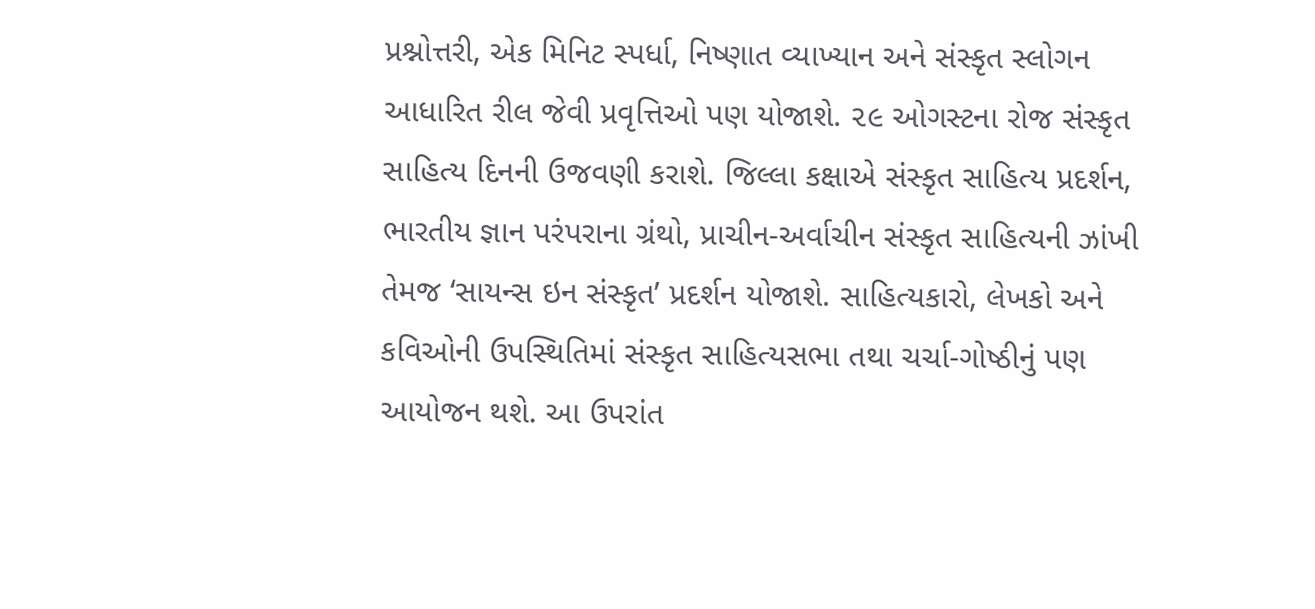પ્રશ્નોત્તરી, એક મિનિટ સ્પર્ધા, નિષ્ણાત વ્યાખ્યાન અને સંસ્કૃત સ્લોગન આધારિત રીલ જેવી પ્રવૃત્તિઓ પણ યોજાશે. ૨૯ ઓગસ્ટના રોજ સંસ્કૃત સાહિત્ય દિનની ઉજવણી કરાશે. જિલ્લા કક્ષાએ સંસ્કૃત સાહિત્ય પ્રદર્શન, ભારતીય જ્ઞાન પરંપરાના ગ્રંથો, પ્રાચીન-અર્વાચીન સંસ્કૃત સાહિત્યની ઝાંખી તેમજ ‘સાયન્સ ઇન સંસ્કૃત’ પ્રદર્શન યોજાશે. સાહિત્યકારો, લેખકો અને કવિઓની ઉપસ્થિતિમાં સંસ્કૃત સાહિત્યસભા તથા ચર્ચા-ગોષ્ઠીનું પણ આયોજન થશે. આ ઉપરાંત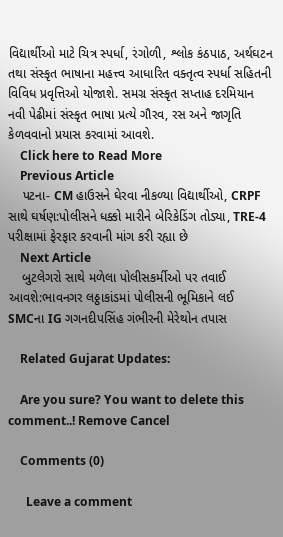વિદ્યાર્થીઓ માટે ચિત્ર સ્પર્ધા, રંગોળી, શ્લોક કંઠપાઠ, અર્થઘટન તથા સંસ્કૃત ભાષાના મહત્ત્વ આધારિત વક્તૃત્વ સ્પર્ધા સહિતની વિવિધ પ્રવૃત્તિઓ યોજાશે. સમગ્ર સંસ્કૃત સપ્તાહ દરમિયાન નવી પેઢીમાં સંસ્કૃત ભાષા પ્રત્યે ગૌરવ, રસ અને જાગૃતિ કેળવવાનો પ્રયાસ કરવામાં આવશે.
    Click here to Read More
    Previous Article
    પટના- CM હાઉસને ઘેરવા નીકળ્યા વિદ્યાર્થીઓ, CRPF સાથે ઘર્ષણ:પોલીસને ધક્કો મારીને બેરિકેડિંગ તોડ્યા, TRE-4 પરીક્ષામાં ફેરફાર કરવાની માંગ કરી રહ્યા છે
    Next Article
    બુટલેગરો સાથે મળેલા પોલીસકર્મીઓ પર તવાઈ આવશે:ભાવનગર લઠ્ઠાકાંડમાં પોલીસની ભૂમિકાને લઈ SMCના IG ગગનદીપસિંહ ગંભીરની મેરેથોન તપાસ

    Related Gujarat Updates:

    Are you sure? You want to delete this comment..! Remove Cancel

    Comments (0)

      Leave a comment